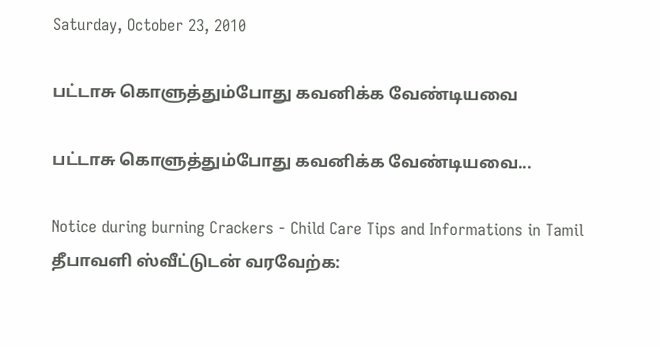Saturday, October 23, 2010

பட்டாசு கொளுத்தும்போது கவனிக்க வேண்டியவை

பட்டாசு கொளுத்தும்போது கவனிக்க வேண்டியவை...

Notice during burning Crackers - Child Care Tips and Informations in Tamil
தீபாவளி ஸ்வீட்டுடன் வரவேற்க: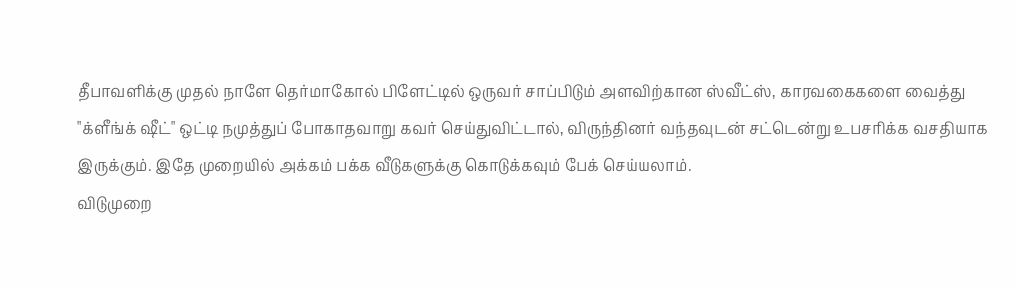தீபாவளிக்கு முதல் நாளே தெர்மாகோல் பிளேட்டில் ஒருவர் சாப்பிடும் அளவிற்கான ஸ்வீட்ஸ், காரவகைகளை வைத்து "க்ளீங்க் ஷீட்" ஒட்டி நமுத்துப் போகாதவாறு கவர் செய்துவிட்டால், விருந்தினர் வந்தவுடன் சட்டென்று உபசரிக்க வசதியாக இருக்கும். இதே முறையில் அக்கம் பக்க வீடுகளுக்கு கொடுக்கவும் பேக் செய்யலாம்.
விடுமுறை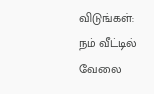விடுங்கள்:
நம் வீட்டில் வேலை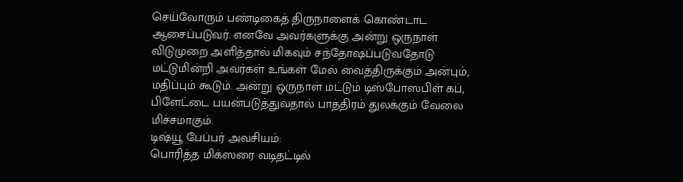செய்வோரும் பண்டிகைத் திருநாளைக் கொண்டாட ஆசைப்படுவர். எனவே அவர்களுக்கு அன்று ஒருநாள் விடுமுறை அளித்தால் மிகவும் சந்தோஷப்படுவதோடு மட்டுமின்றி அவர்கள் உங்கள் மேல் வைத்திருக்கும் அன்பும், மதிப்பும் கூடும். அன்று ஒருநாள் மட்டும் டிஸ்போஸபிள் கப், பிளேட்டை பயன்படுத்துவதால் பாத்திரம் துலக்கும் வேலை மிச்சமாகும்.
டிஷ்யூ பேப்பர் அவசியம்:
பொரித்த மிக்ஸரை வடிதட்டில்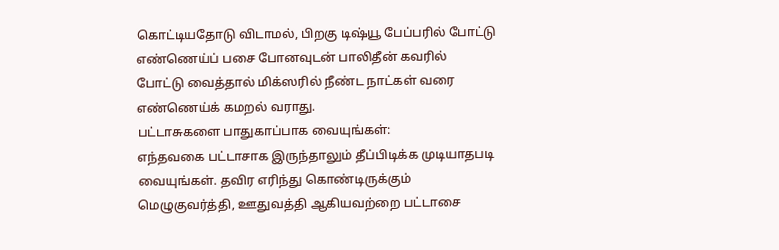கொட்டியதோடு விடாமல், பிறகு டிஷ்யூ பேப்பரில் போட்டு எண்ணெய்ப் பசை போனவுடன் பாலிதீன் கவரில் போட்டு வைத்தால் மிக்ஸரில் நீண்ட நாட்கள் வரை எண்ணெய்க் கமறல் வராது.
பட்டாசுகளை பாதுகாப்பாக வையுங்கள்:
எந்தவகை பட்டாசாக இருந்தாலும் தீப்பிடிக்க முடியாதபடி வையுங்கள். தவிர எரிந்து கொண்டிருக்கும் மெழுகுவர்த்தி, ஊதுவத்தி ஆகியவற்றை பட்டாசை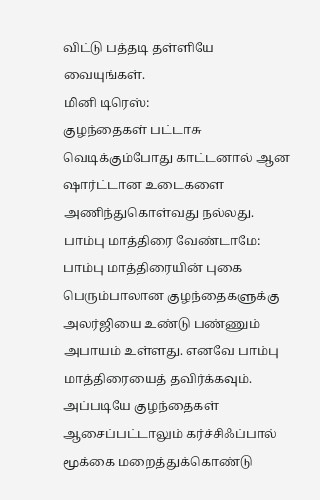விட்டு பத்தடி தள்ளியே வையுங்கள்.
மினி டிரெஸ்:
குழந்தைகள் பட்டாசு வெடிக்கும்போது காட்டனால் ஆன ஷார்ட்டான உடைகளை அணிந்துகொள்வது நல்லது.
பாம்பு மாத்திரை வேண்டாமே:
பாம்பு மாத்திரையின் புகை பெரும்பாலான குழந்தைகளுக்கு அலர்ஜியை உண்டு பண்ணும் அபாயம் உள்ளது. எனவே பாம்பு மாத்திரையைத் தவிர்க்கவும். அப்படியே குழந்தைகள் ஆசைப்பட்டாலும் கர்ச்சிஃப்பால் மூக்கை மறைத்துக்கொண்டு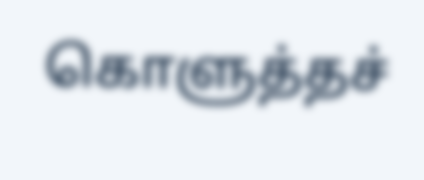கொளுத்தச்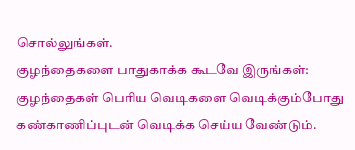சொல்லுங்கள்.
குழந்தைகளை பாதுகாக்க கூடவே இருங்கள்:
குழந்தைகள் பெரிய வெடிகளை வெடிக்கும்போது கண்காணிப்புடன் வெடிக்க செய்ய வேண்டும்.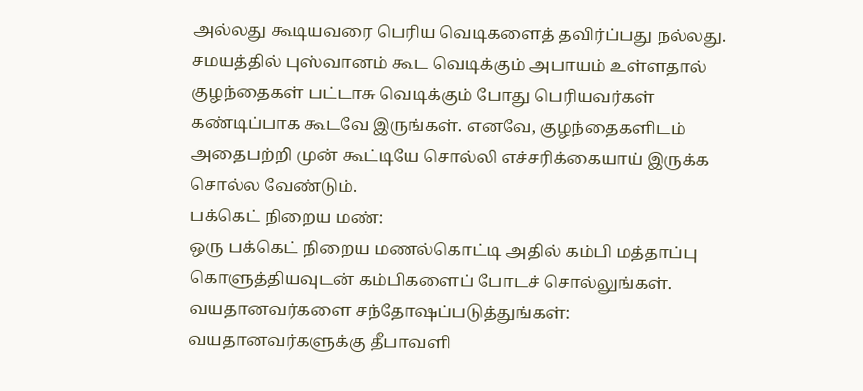அல்லது கூடியவரை பெரிய வெடிகளைத் தவிர்ப்பது நல்லது. சமயத்தில் புஸ்வானம் கூட வெடிக்கும் அபாயம் உள்ளதால் குழந்தைகள் பட்டாசு வெடிக்கும் போது பெரியவர்கள் கண்டிப்பாக கூடவே இருங்கள். எனவே, குழந்தைகளிடம் அதைபற்றி முன் கூட்டியே சொல்லி எச்சரிக்கையாய் இருக்க சொல்ல வேண்டும்.
பக்கெட் நிறைய மண்:
ஒரு பக்கெட் நிறைய மணல்கொட்டி அதில் கம்பி மத்தாப்பு கொளுத்தியவுடன் கம்பிகளைப் போடச் சொல்லுங்கள்.
வயதானவர்களை சந்தோஷப்படுத்துங்கள்:
வயதானவர்களுக்கு தீபாவளி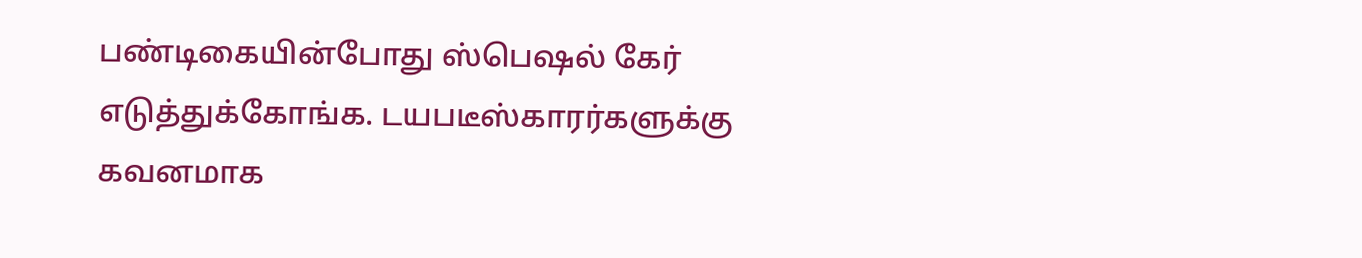பண்டிகையின்போது ஸ்பெஷல் கேர் எடுத்துக்கோங்க. டயபடீஸ்காரர்களுக்கு கவனமாக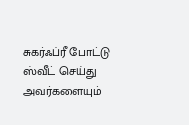சுகர்ஃப்ரீ போட்டு ஸ்வீட் செய்து அவர்களையும்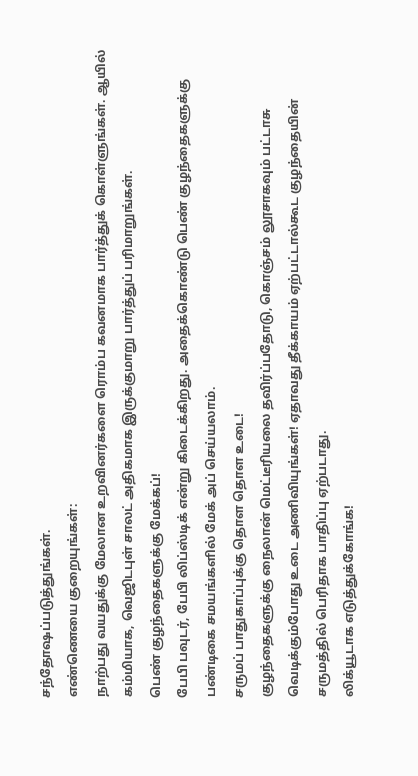சந்தோஷப்படுத்துங்கள்.
எண்ணெயை குறையுங்கள்:
நாற்பது வயதுக்கு மேலான உறவினர்களை ரொம்ப கவனமாக பார்த்துக் கொள்ளுங்கள். ஆயில் கம்மியாக, வெஜிடபுள் சாலட் அதிகமாக இருக்குமாறு பார்த்துப் பரிமாறுங்கள்.
பெண் குழந்தைகளுக்கு மேக்கப்!
பேபி பவுடர், பேபி லிப்ஸ்டிக் என்று கிடைக்கிறது. அதைக்கொண்டு பெண் குழந்தைகளுக்கு பண்டிகை சமயங்களில் மேக் அப் செய்யலாம்.
சருமப் பாதுகாப்புக்கு தொள தொள உடை!
குழந்தைகளுக்கு நைலான் மெட்டீரியலை தவிர்ப்பதோடு, கொஞ்சம் லூசாகவும் பட்டாசு வெடிக்கும்போது உடை அணிவியுங்கள்! ஏதாவது தீக்காயம் ஏற்பட்டால்கூட குழந்தையின் சருமத்தில் பெரிதாக பாதிப்பு ஏற்படாது.
லிக்யூடாக எடுத்துக்கோங்க!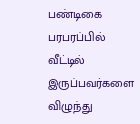பண்டிகை பரபரப்பில் வீட்டில் இருப்பவர்களை விழுந்து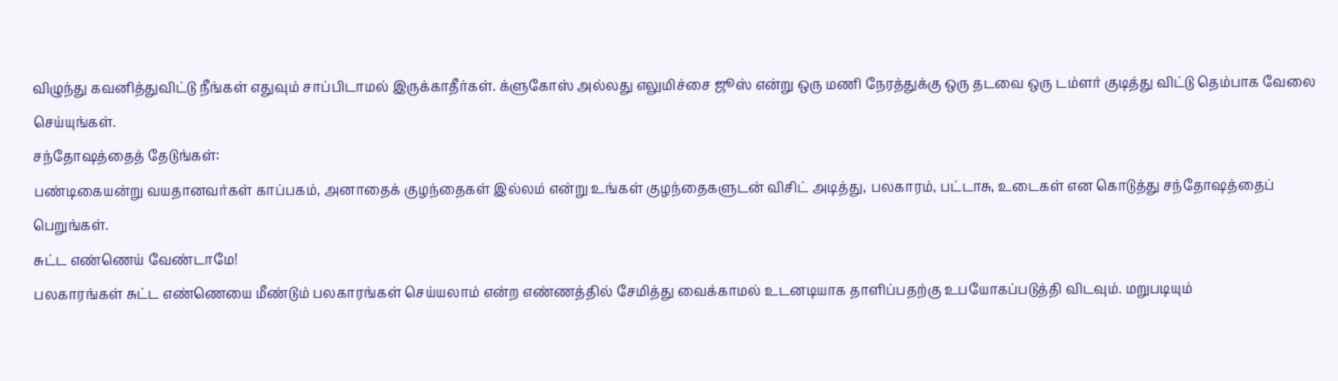விழுந்து கவனித்துவிட்டு நீங்கள் எதுவும் சாப்பிடாமல் இருக்காதீர்கள். க்ளுகோஸ் அல்லது எலுமிச்சை ஜூஸ் என்று ஒரு மணி நேரத்துக்கு ஒரு தடவை ஒரு டம்ளர் குடித்து விட்டு தெம்பாக வேலை செய்யுங்கள்.
சந்தோஷத்தைத் தேடுங்கள்:
பண்டிகையன்று வயதானவர்கள் காப்பகம், அனாதைக் குழந்தைகள் இல்லம் என்று உங்கள் குழந்தைகளுடன் விசிட் அடித்து, பலகாரம், பட்டாசு, உடைகள் என கொடுத்து சந்தோஷத்தைப் பெறுங்கள்.
சுட்ட எண்ணெய் வேண்டாமே!
பலகாரங்கள் சுட்ட எண்ணெயை மீண்டும் பலகாரங்கள் செய்யலாம் என்ற எண்ணத்தில் சேமித்து வைக்காமல் உடனடியாக தாளிப்பதற்கு உபயோகப்படுத்தி விடவும். மறுபடியும்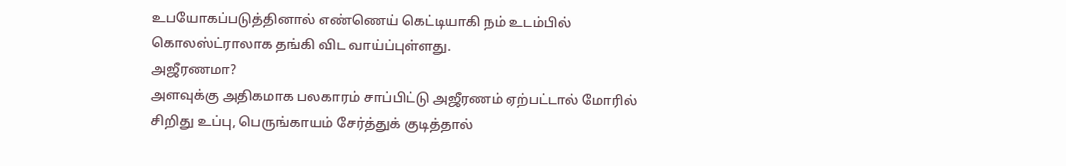உபயோகப்படுத்தினால் எண்ணெய் கெட்டியாகி நம் உடம்பில் கொலஸ்ட்ராலாக தங்கி விட வாய்ப்புள்ளது.
அஜீரணமா?
அளவுக்கு அதிகமாக பலகாரம் சாப்பிட்டு அஜீரணம் ஏற்பட்டால் மோரில் சிறிது உப்பு, பெருங்காயம் சேர்த்துக் குடித்தால்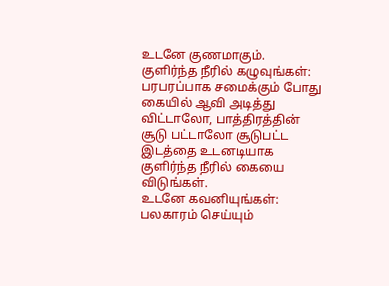உடனே குணமாகும்.
குளிர்ந்த நீரில் கழுவுங்கள்:
பரபரப்பாக சமைக்கும் போது கையில் ஆவி அடித்து விட்டாலோ, பாத்திரத்தின் சூடு பட்டாலோ சூடுபட்ட இடத்தை உடனடியாக குளிர்ந்த நீரில் கையை விடுங்கள்.
உடனே கவனியுங்கள்:
பலகாரம் செய்யும்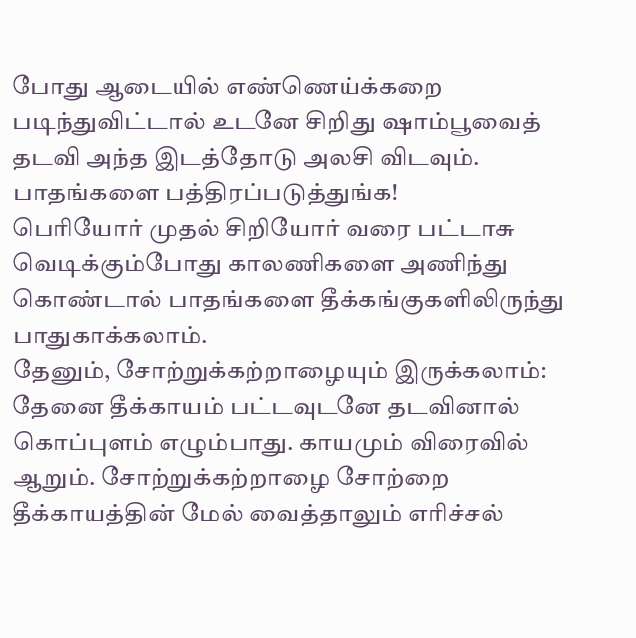போது ஆடையில் எண்ணெய்க்கறை படிந்துவிட்டால் உடனே சிறிது ஷாம்பூவைத் தடவி அந்த இடத்தோடு அலசி விடவும்.
பாதங்களை பத்திரப்படுத்துங்க!
பெரியோர் முதல் சிறியோர் வரை பட்டாசு வெடிக்கும்போது காலணிகளை அணிந்து கொண்டால் பாதங்களை தீக்கங்குகளிலிருந்து பாதுகாக்கலாம்.
தேனும், சோற்றுக்கற்றாழையும் இருக்கலாம்:
தேனை தீக்காயம் பட்டவுடனே தடவினால் கொப்புளம் எழும்பாது. காயமும் விரைவில் ஆறும். சோற்றுக்கற்றாழை சோற்றை தீக்காயத்தின் மேல் வைத்தாலும் எரிச்சல்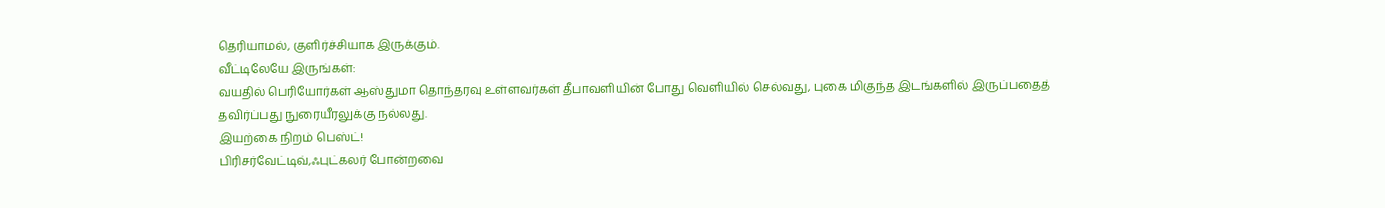தெரியாமல், குளிர்ச்சியாக இருக்கும்.
வீட்டிலேயே இருங்கள்:
வயதில் பெரியோர்கள் ஆஸ்துமா தொந்தரவு உள்ளவர்கள் தீபாவளியின் போது வெளியில் செல்வது, புகை மிகுந்த இடங்களில் இருப்பதைத் தவிர்ப்பது நுரையீரலுக்கு நல்லது.
இயற்கை நிறம் பெஸ்ட்!
பிரிசர்வேட்டிவ்,ஃபுட்கலர் போன்றவை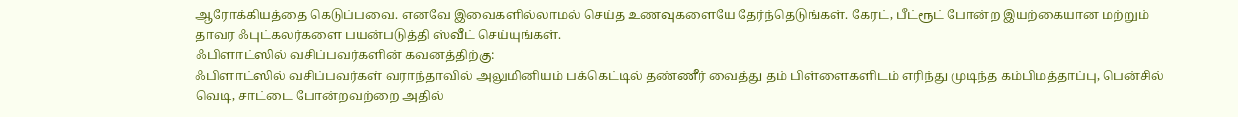ஆரோக்கியத்தை கெடுப்பவை. எனவே இவைகளில்லாமல் செய்த உணவுகளையே தேர்ந்தெடுங்கள். கேரட், பீட்ரூட் போன்ற இயற்கையான மற்றும் தாவர ஃபுட்கலர்களை பயன்படுத்தி ஸ்வீட் செய்யுங்கள்.
ஃபிளாட்ஸில் வசிப்பவர்களின் கவனத்திற்கு:
ஃபிளாட்ஸில் வசிப்பவர்கள் வராந்தாவில் அலுமினியம் பக்கெட்டில் தண்ணீர் வைத்து தம் பிள்ளைகளிடம் எரிந்து முடிந்த கம்பிமத்தாப்பு, பென்சில் வெடி, சாட்டை போன்றவற்றை அதில்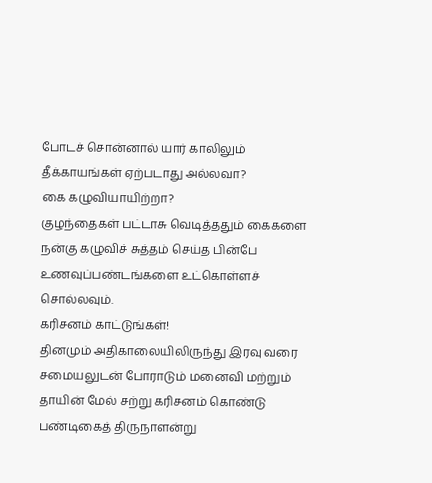போடச் சொன்னால் யார் காலிலும் தீக்காயங்கள் ஏற்படாது அல்லவா?
கை கழுவியாயிற்றா?
குழந்தைகள் பட்டாசு வெடித்ததும் கைகளை நன்கு கழுவிச் சுத்தம் செய்த பின்பே உணவுப்பண்டங்களை உட்கொள்ளச் சொல்லவும்.
கரிசனம் காட்டுங்கள்!
தினமும் அதிகாலையிலிருந்து இரவு வரை சமையலுடன் போராடும் மனைவி மற்றும் தாயின் மேல் சற்று கரிசனம் கொண்டு பண்டிகைத் திருநாளன்று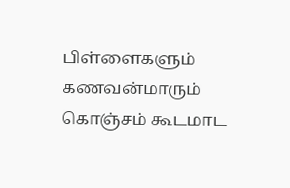பிள்ளைகளும் கணவன்மாரும் கொஞ்சம் கூடமாட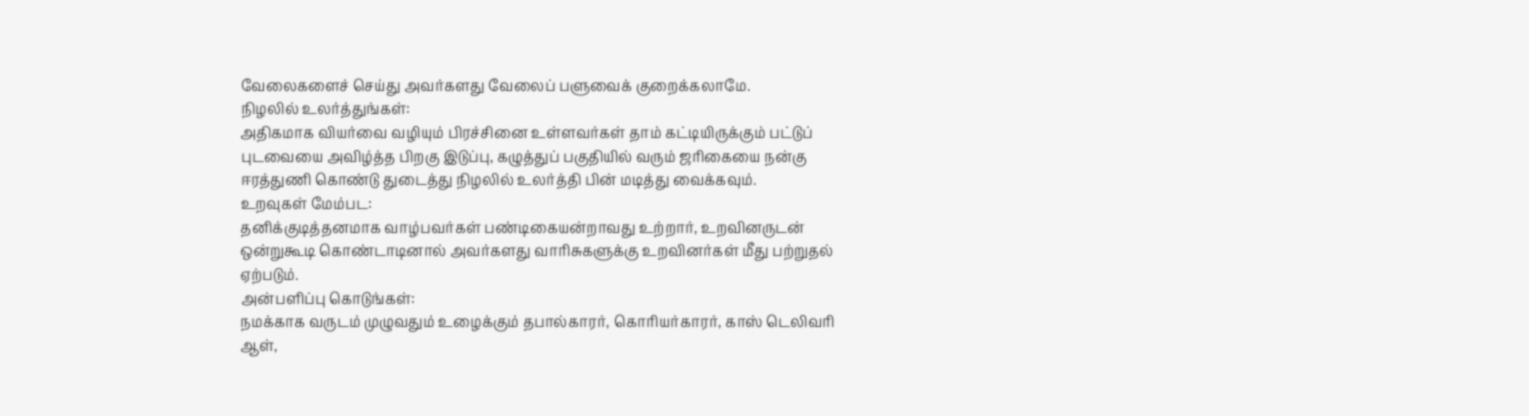வேலைகளைச் செய்து அவர்களது வேலைப் பளுவைக் குறைக்கலாமே.
நிழலில் உலர்த்துங்கள்:
அதிகமாக வியர்வை வழியும் பிரச்சினை உள்ளவர்கள் தாம் கட்டியிருக்கும் பட்டுப் புடவையை அவிழ்த்த பிறகு இடுப்பு, கழுத்துப் பகுதியில் வரும் ஜரிகையை நன்கு ஈரத்துணி கொண்டு துடைத்து நிழலில் உலர்த்தி பின் மடித்து வைக்கவும்.
உறவுகள் மேம்பட:
தனிக்குடித்தனமாக வாழ்பவர்கள் பண்டிகையன்றாவது உற்றார், உறவினருடன் ஒன்றுகூடி கொண்டாடினால் அவர்களது வாரிசுகளுக்கு உறவினர்கள் மீது பற்றுதல் ஏற்படும்.
அன்பளிப்பு கொடுங்கள்:
நமக்காக வருடம் முழுவதும் உழைக்கும் தபால்காரர், கொரியர்காரர், காஸ் டெலிவரி ஆள்,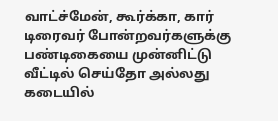வாட்ச்மேன், கூர்க்கா, கார் டிரைவர் போன்றவர்களுக்கு பண்டிகையை முன்னிட்டு வீட்டில் செய்தோ அல்லது கடையில்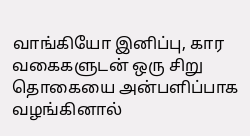வாங்கியோ இனிப்பு, கார வகைகளுடன் ஒரு சிறு தொகையை அன்பளிப்பாக வழங்கினால்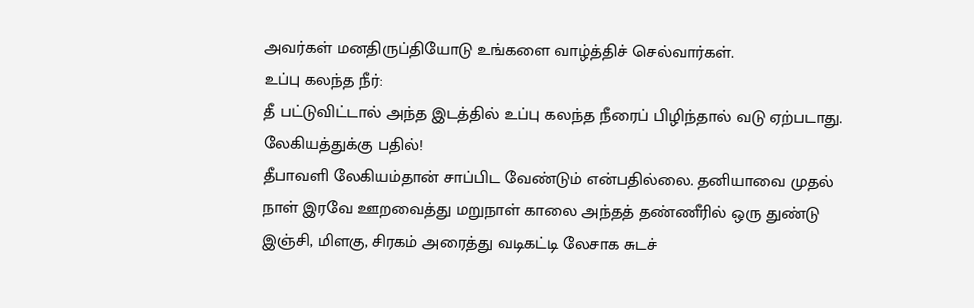அவர்கள் மனதிருப்தியோடு உங்களை வாழ்த்திச் செல்வார்கள்.
உப்பு கலந்த நீர்:
தீ பட்டுவிட்டால் அந்த இடத்தில் உப்பு கலந்த நீரைப் பிழிந்தால் வடு ஏற்படாது.
லேகியத்துக்கு பதில்!
தீபாவளி லேகியம்தான் சாப்பிட வேண்டும் என்பதில்லை. தனியாவை முதல் நாள் இரவே ஊறவைத்து மறுநாள் காலை அந்தத் தண்ணீரில் ஒரு துண்டு இஞ்சி, மிளகு, சிரகம் அரைத்து வடிகட்டி லேசாக சுடச்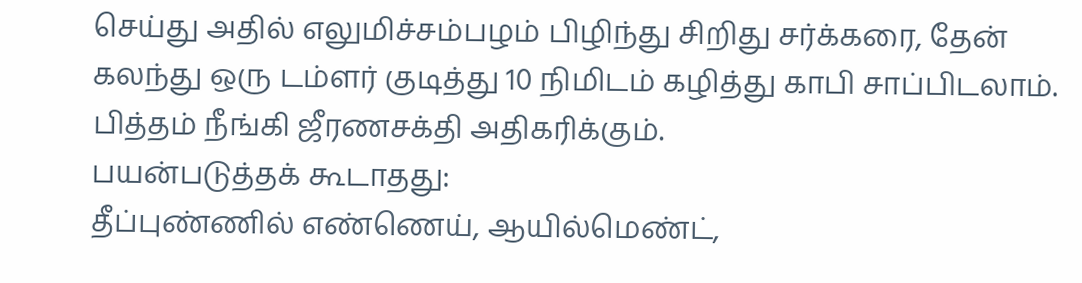செய்து அதில் எலுமிச்சம்பழம் பிழிந்து சிறிது சர்க்கரை, தேன் கலந்து ஒரு டம்ளர் குடித்து 10 நிமிடம் கழித்து காபி சாப்பிடலாம். பித்தம் நீங்கி ஜீரணசக்தி அதிகரிக்கும்.
பயன்படுத்தக் கூடாதது:
தீப்புண்ணில் எண்ணெய், ஆயில்மெண்ட்,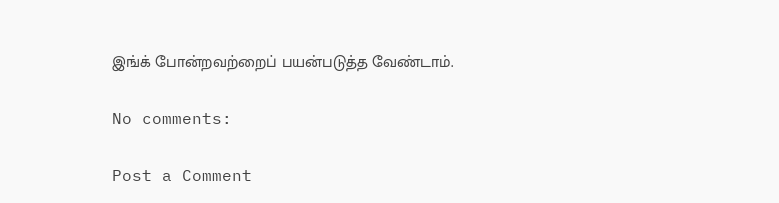இங்க் போன்றவற்றைப் பயன்படுத்த வேண்டாம்.

No comments:

Post a Comment